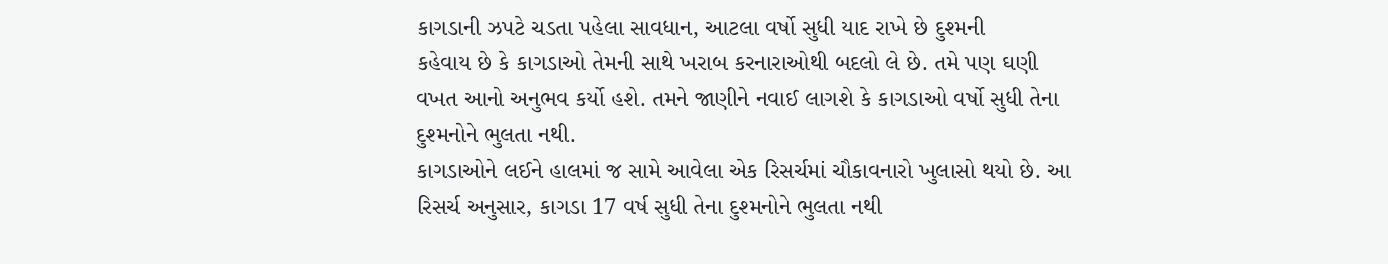કાગડાની ઝપટે ચડતા પહેલા સાવધાન, આટલા વર્ષો સુધી યાદ રાખે છે દુશ્મની
કહેવાય છે કે કાગડાઓ તેમની સાથે ખરાબ કરનારાઓથી બદલો લે છે. તમે પણ ઘણી વખત આનો અનુભવ કર્યો હશે. તમને જાણીને નવાઈ લાગશે કે કાગડાઓ વર્ષો સુધી તેના દુશ્મનોને ભુલતા નથી.
કાગડાઓને લઈને હાલમાં જ સામે આવેલા એક રિસર્ચમાં ચૌકાવનારો ખુલાસો થયો છે. આ રિસર્ચ અનુસાર, કાગડા 17 વર્ષ સુધી તેના દુશ્મનોને ભુલતા નથી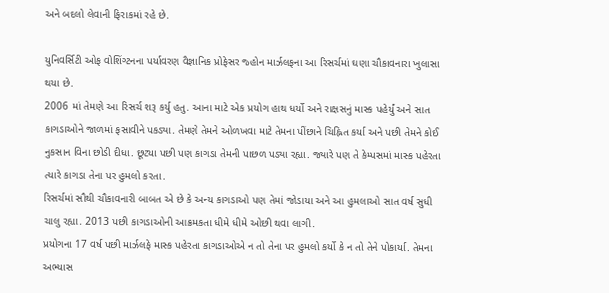અને બદલો લેવાની ફિરાકમાં રહે છે.

યુનિવર્સિટી ઓફ વોશિંગ્ટનના પર્યાવરણ વૈજ્ઞાનિક પ્રોફેસર જ્હોન માર્ઝલફના આ રિસર્ચમાં ઘણા ચૌકાવનારા ખુલાસા થયા છે.
2006 માં તેમણે આ રિસર્ચ શરૂ કર્યુ હતુ. આના માટે એક પ્રયોગ હાથ ધર્યો અને રાક્ષસનું માસ્ક પહેર્યું અને સાત કાગડાઓને જાળમાં ફસાવીને પકડ્યા. તેમણે તેમને ઓળખવા માટે તેમના પીંછાને ચિહ્નિત કર્યા અને પછી તેમને કોઈ નુકસાન વિના છોડી દીધા. છૂટ્યા પછી પણ કાગડા તેમની પાછળ પડ્યા રહ્યા. જ્યારે પણ તે કેમ્પસમાં માસ્ક પહેરતા ત્યારે કાગડા તેના પર હુમલો કરતા.
રિસર્ચમાં સૌથી ચૌકાવનારી બાબત એ છે કે અન્ય કાગડાઓ પણ તેમાં જોડાયા અને આ હુમલાઓ સાત વર્ષ સુધી ચાલુ રહ્યા. 2013 પછી કાગડાઓની આક્રમકતા ધીમે ધીમે ઓછી થવા લાગી.
પ્રયોગના 17 વર્ષ પછી માર્ઝલફે માસ્ક પહેરતા કાગડાઓએ ન તો તેના પર હુમલો કર્યો કે ન તો તેને પોકાર્યા. તેમના અભ્યાસ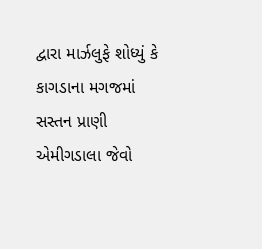દ્વારા માર્ઝલુફે શોધ્યું કે કાગડાના મગજમાં સસ્તન પ્રાણી એમીગડાલા જેવો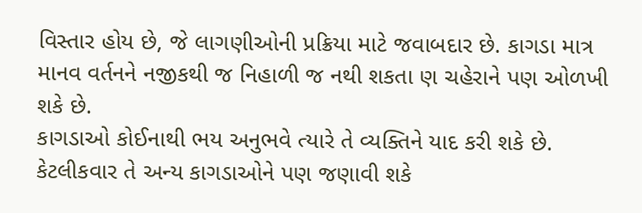વિસ્તાર હોય છે, જે લાગણીઓની પ્રક્રિયા માટે જવાબદાર છે. કાગડા માત્ર માનવ વર્તનને નજીકથી જ નિહાળી જ નથી શકતા ણ ચહેરાને પણ ઓળખી શકે છે.
કાગડાઓ કોઈનાથી ભય અનુભવે ત્યારે તે વ્યક્તિને યાદ કરી શકે છે. કેટલીકવાર તે અન્ય કાગડાઓને પણ જણાવી શકે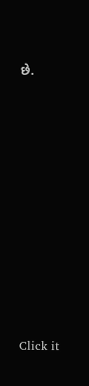છે.












Click it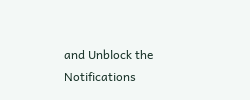and Unblock the Notifications